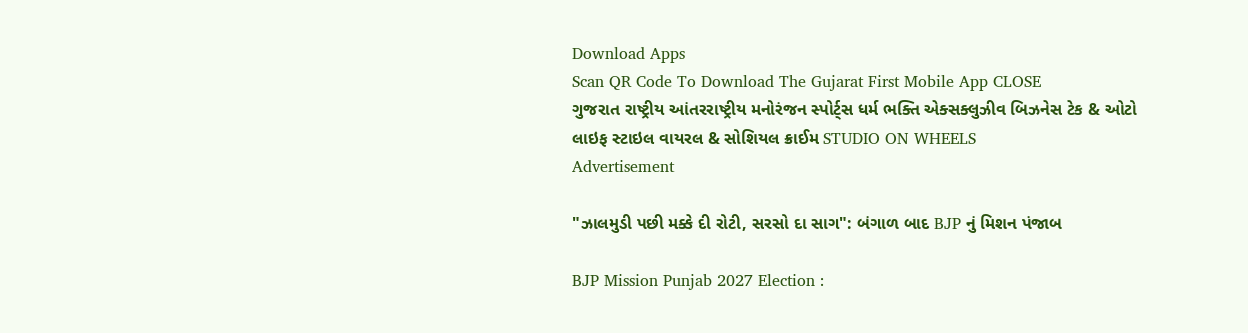Download Apps
Scan QR Code To Download The Gujarat First Mobile App CLOSE
ગુજરાત રાષ્ટ્રીય આંતરરાષ્ટ્રીય મનોરંજન સ્પોર્ટ્સ ધર્મ ભક્તિ એક્સક્લુઝીવ બિઝનેસ ટેક & ઓટો લાઇફ સ્ટાઇલ વાયરલ & સોશિયલ ક્રાઈમ STUDIO ON WHEELS
Advertisement

"ઝાલમુડી પછી મક્કે દી રોટી, સરસો દા સાગ": બંગાળ બાદ BJP નું મિશન પંજાબ

BJP Mission Punjab 2027 Election :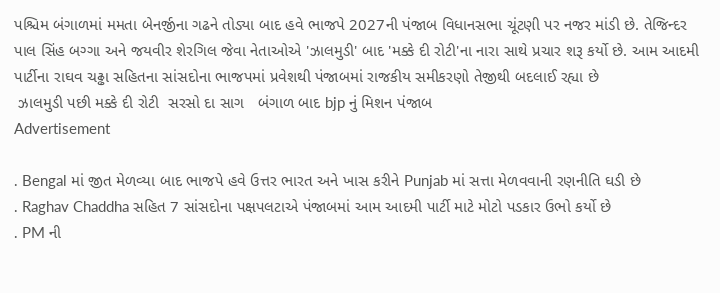પશ્ચિમ બંગાળમાં મમતા બેનર્જીના ગઢને તોડ્યા બાદ હવે ભાજપે 2027ની પંજાબ વિધાનસભા ચૂંટણી પર નજર માંડી છે. તેજિન્દર પાલ સિંહ બગ્ગા અને જયવીર શેરગિલ જેવા નેતાઓએ 'ઝાલમુડી' બાદ 'મક્કે દી રોટી'ના નારા સાથે પ્રચાર શરૂ કર્યો છે. આમ આદમી પાર્ટીના રાઘવ ચઢ્ઢા સહિતના સાંસદોના ભાજપમાં પ્રવેશથી પંજાબમાં રાજકીય સમીકરણો તેજીથી બદલાઈ રહ્યા છે
 ઝાલમુડી પછી મક્કે દી રોટી  સરસો દા સાગ   બંગાળ બાદ bjp નું મિશન પંજાબ
Advertisement

. Bengal માં જીત મેળવ્યા બાદ ભાજપે હવે ઉત્તર ભારત અને ખાસ કરીને Punjab માં સત્તા મેળવવાની રણનીતિ ઘડી છે
. Raghav Chaddha સહિત 7 સાંસદોના પક્ષપલટાએ પંજાબમાં આમ આદમી પાર્ટી માટે મોટો પડકાર ઉભો કર્યો છે
. PM ની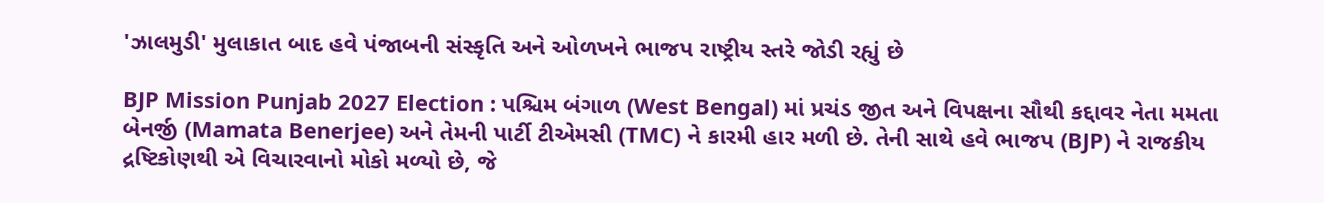'ઝાલમુડી' મુલાકાત બાદ હવે પંજાબની સંસ્કૃતિ અને ઓળખને ભાજપ રાષ્ટ્રીય સ્તરે જોડી રહ્યું છે

BJP Mission Punjab 2027 Election : પશ્ચિમ બંગાળ (West Bengal) માં પ્રચંડ જીત અને વિપક્ષના સૌથી કદ્દાવર નેતા મમતા બેનર્જી (Mamata Benerjee) અને તેમની પાર્ટી ટીએમસી (TMC) ને કારમી હાર મળી છે. તેની સાથે હવે ભાજપ (BJP) ને રાજકીય દ્રષ્ટિકોણથી એ વિચારવાનો મોકો મળ્યો છે, જે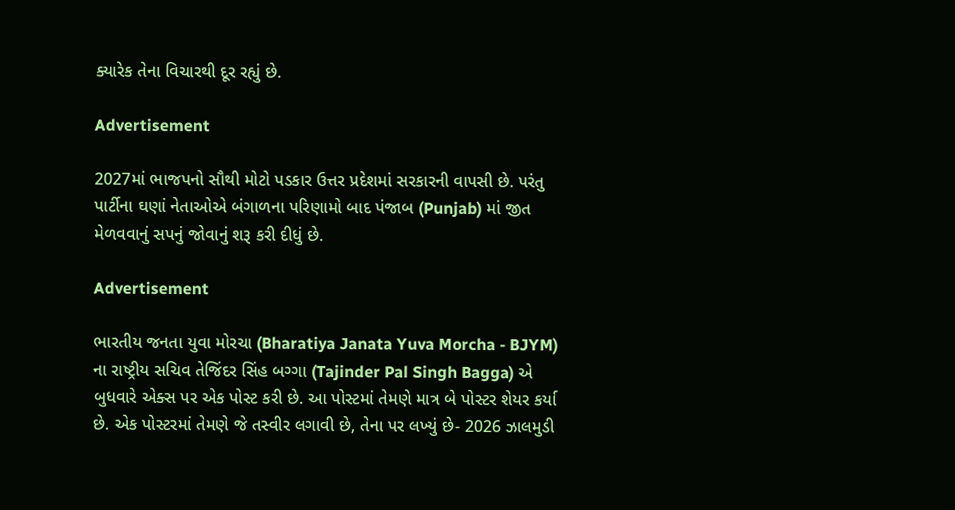ક્યારેક તેના વિચારથી દૂર રહ્યું છે.

Advertisement

2027માં ભાજપનો સૌથી મોટો પડકાર ઉત્તર પ્રદેશમાં સરકારની વાપસી છે. પરંતુ પાર્ટીના ઘણાં નેતાઓએ બંગાળના પરિણામો બાદ પંજાબ (Punjab) માં જીત મેળવવાનું સપનું જોવાનું શરૂ કરી દીધું છે.

Advertisement

ભારતીય જનતા યુવા મોરચા (Bharatiya Janata Yuva Morcha - BJYM) ના રાષ્ટ્રીય સચિવ તેજિંદર સિંહ બગ્ગા (Tajinder Pal Singh Bagga) એ બુધવારે એક્સ પર એક પોસ્ટ કરી છે. આ પોસ્ટમાં તેમણે માત્ર બે પોસ્ટર શેયર કર્યા છે. એક પોસ્ટરમાં તેમણે જે તસ્વીર લગાવી છે, તેના પર લખ્યું છે- 2026 ઝાલમુડી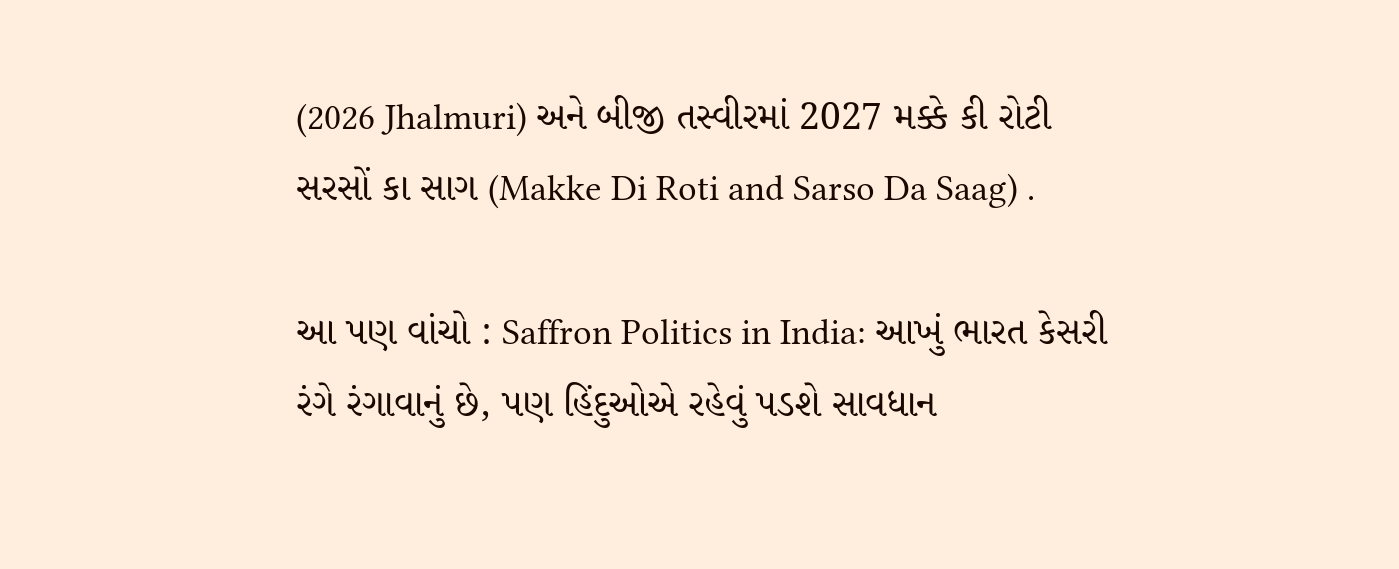(2026 Jhalmuri) અને બીજી તસ્વીરમાં 2027 મક્કે કી રોટી સરસોં કા સાગ (Makke Di Roti and Sarso Da Saag) .

આ પણ વાંચો : Saffron Politics in India: આખું ભારત કેસરી રંગે રંગાવાનું છે, પણ હિંદુઓએ રહેવું પડશે સાવધાન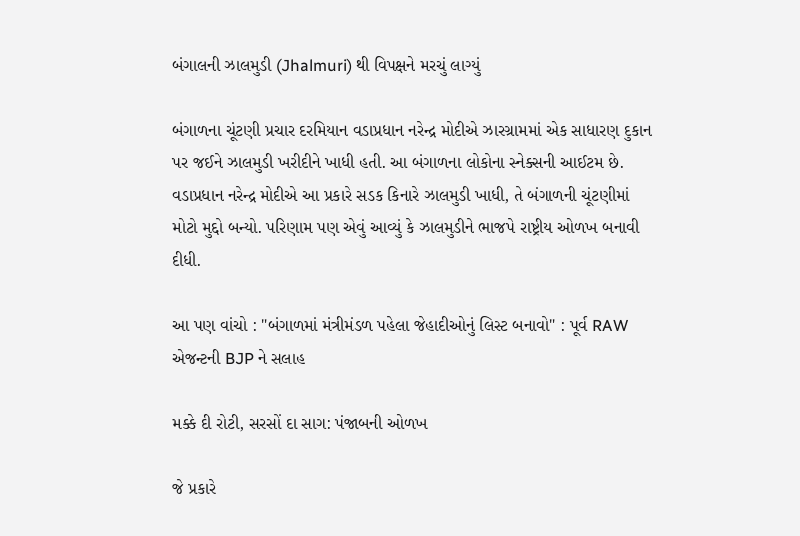બંગાલની ઝાલમુડી (Jhalmuri) થી વિપક્ષને મરચું લાગ્યું

બંગાળના ચૂંટણી પ્રચાર દરમિયાન વડાપ્રધાન નરેન્દ્ર મોદીએ ઝારગ્રામમાં એક સાધારણ દુકાન પર જઈને ઝાલમુડી ખરીદીને ખાધી હતી. આ બંગાળના લોકોના સ્નેક્સની આઈટમ છે. વડાપ્રધાન નરેન્દ્ર મોદીએ આ પ્રકારે સડક કિનારે ઝાલમુડી ખાધી, તે બંગાળની ચૂંટણીમાં મોટો મુદ્દો બન્યો. પરિણામ પણ એવું આવ્યું કે ઝાલમુડીને ભાજપે રાષ્ટ્રીય ઓળખ બનાવી દીધી.

આ પણ વાંચો : "બંગાળમાં મંત્રીમંડળ પહેલા જેહાદીઓનું લિસ્ટ બનાવો" : પૂર્વ RAW એજન્ટની BJP ને સલાહ

મક્કે દી રોટી, સરસોં દા સાગ: પંજાબની ઓળખ

જે પ્રકારે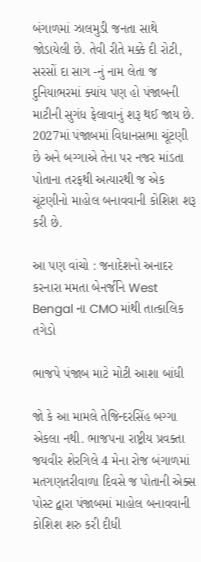બંગાળમાં ઝાલમુડી જનતા સાથે જોડાયેલી છે. તેવી રીતે મક્કે દી રોટી, સરસોં દા સાગ -નું નામ લેતા જ દુનિયાભરમાં ક્યાંય પણ હો પંજાબની માટીની સુગંધ ફેલાવાનું શરૂ થઈ જાય છે. 2027માં પંજાબમાં વિધાનસભા ચૂંટણી છે અને બગ્ગાએ તેના પર નજર માંડતા પોતાના તરફથી અત્યારથી જ એક ચૂંટણીનો માહોલ બનાવવાની કોશિશ શરૂ કરી છે.

આ પણ વાંચો : જનાદેશનો અનાદર કરનારા મમતા બેનર્જીને West Bengal ના CMO માંથી તાત્કાલિક તગેડો

ભાજપે પંજાબ માટે મોટી આશા બાંધી

જો કે આ મામલે તેજિન્દરસિંહ બગ્ગા એકલા નથી. ભાજપના રાષ્ટ્રીય પ્રવક્તા જયવીર શેરગિલે 4 મેના રોજ બંગાળમાં મતગણતરીવાળા દિવસે જ પોતાની એક્સ પોસ્ટ દ્વારા પંજાબમાં માહોલ બનાવવાની કોશિશ શરુ કરી દીધી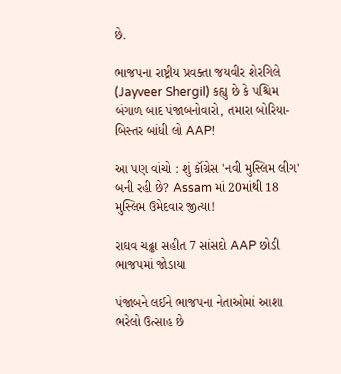છે.

ભાજપના રાષ્ટ્રીય પ્રવક્તા જયવીર શેરગિલે (Jayveer Shergil) કહ્યુ છે કે પશ્ચિમ બંગાળ બાદ પંજાબનોવારો, તમારા બોરિયા-બિસ્તર બાંધી લો AAP!

આ પણ વાંચો : શું કૉંગ્રેસ 'નવી મુસ્લિમ લીગ' બની રહી છે? Assam માં 20માંથી 18 મુસ્લિમ ઉમેદવાર જીત્યા!

રાઘવ ચઢ્ઢા સહીત 7 સાંસદો AAP છોડી ભાજપમાં જોડાયા

પંજાબને લઈને ભાજપના નેતાઓમાં આશા ભરેલો ઉત્સાહ છે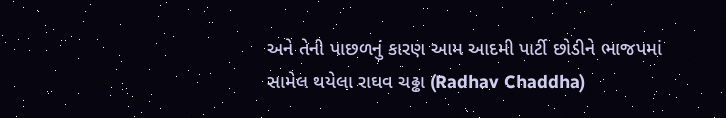અને તેની પાછળનું કારણ આમ આદમી પાર્ટી છોડીને ભાજપમાં સામેલ થયેલા રાઘવ ચઢ્ઢા (Radhav Chaddha)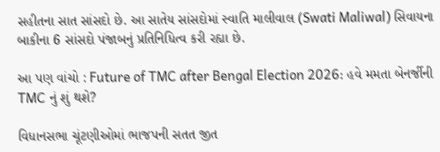સહીતના સાત સાંસદો છે. આ સાતેય સાંસદોમાં સ્વાતિ માલીવાલ (Swati Maliwal) સિવાયના બાકીના 6 સાંસદો પંજાબનું પ્રતિનિધિત્વ કરી રહ્યા છે.

આ પણ વાંચો : Future of TMC after Bengal Election 2026: હવે મમતા બેનર્જીની TMC નું શું થશે?

વિધાનસભા ચૂંટણીઓમાં ભાજપની સતત જીત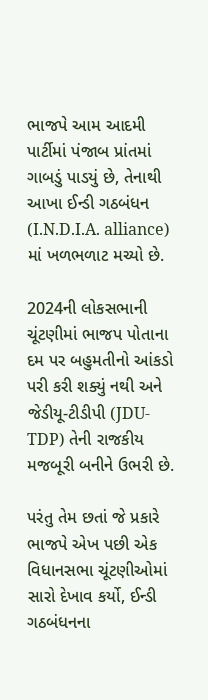ભાજપે આમ આદમી પાર્ટીમાં પંજાબ પ્રાંતમાં ગાબડું પાડયું છે, તેનાથી આખા ઈન્ડી ગઠબંધન (I.N.D.I.A. alliance) માં ખળભળાટ મચ્યો છે.

2024ની લોકસભાની ચૂંટણીમાં ભાજપ પોતાના દમ પર બહુમતીનો આંકડો પરી કરી શક્યું નથી અને જેડીયૂ-ટીડીપી (JDU-TDP) તેની રાજકીય મજબૂરી બનીને ઉભરી છે.

પરંતુ તેમ છતાં જે પ્રકારે ભાજપે એખ પછી એક વિધાનસભા ચૂંટણીઓમાં સારો દેખાવ કર્યો, ઈન્ડી ગઠબંધનના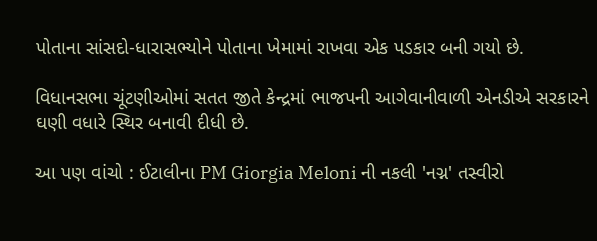પોતાના સાંસદો-ધારાસભ્યોને પોતાના ખેમામાં રાખવા એક પડકાર બની ગયો છે.

વિધાનસભા ચૂંટણીઓમાં સતત જીતે કેન્દ્રમાં ભાજપની આગેવાનીવાળી એનડીએ સરકારને ઘણી વધારે સ્થિર બનાવી દીધી છે.

આ પણ વાંચો : ઈટાલીના PM Giorgia Meloni ની નકલી 'નગ્ન' તસ્વીરો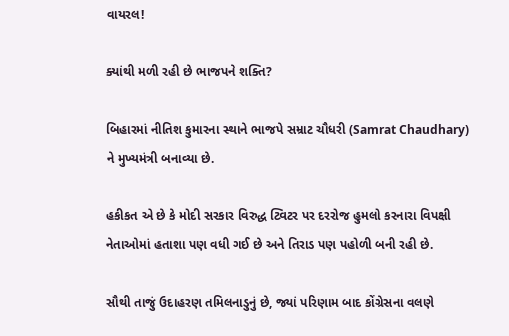વાયરલ!

ક્યાંથી મળી રહી છે ભાજપને શક્તિ?

બિહારમાં નીતિશ કુમારના સ્થાને ભાજપે સમ્રાટ ચૌધરી (Samrat Chaudhary) ને મુખ્યમંત્રી બનાવ્યા છે.

હકીકત એ છે કે મોદી સરકાર વિરુદ્ધ ટ્વિટર પર દરરોજ હુમલો કરનારા વિપક્ષી નેતાઓમાં હતાશા પણ વધી ગઈ છે અને તિરાડ પણ પહોળી બની રહી છે.

સૌથી તાજું ઉદાહરણ તમિલનાડુનું છે, જ્યાં પરિણામ બાદ કોંગ્રેસના વલણે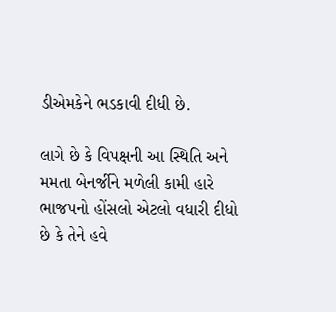ડીએમકેને ભડકાવી દીધી છે.

લાગે છે કે વિપક્ષની આ સ્થિતિ અને મમતા બેનર્જીને મળેલી કામી હારે ભાજપનો હોંસલો એટલો વધારી દીધો છે કે તેને હવે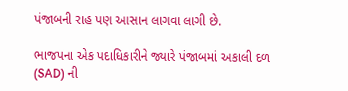પંજાબની રાહ પણ આસાન લાગવા લાગી છે.

ભાજપના એક પદાધિકારીને જ્યારે પંજાબમાં અકાલી દળ (SAD) ની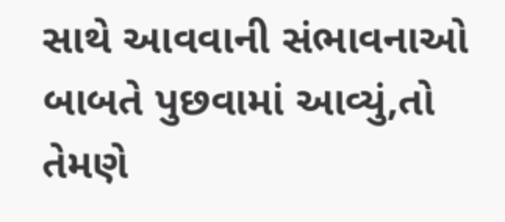સાથે આવવાની સંભાવનાઓ બાબતે પુછવામાં આવ્યું,તો તેમણે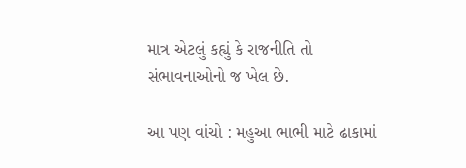માત્ર એટલું કહ્યું કે રાજનીતિ તો સંભાવનાઓનો જ ખેલ છે.

આ પણ વાંચો : મહુઆ ભાભી માટે ઢાકામાં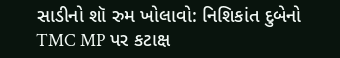સાડીનો શૉ રુમ ખોલાવો: નિશિકાંત દુબેનો TMC MP પર કટાક્ષ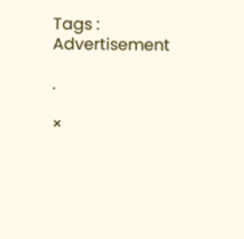Tags :
Advertisement

.

×